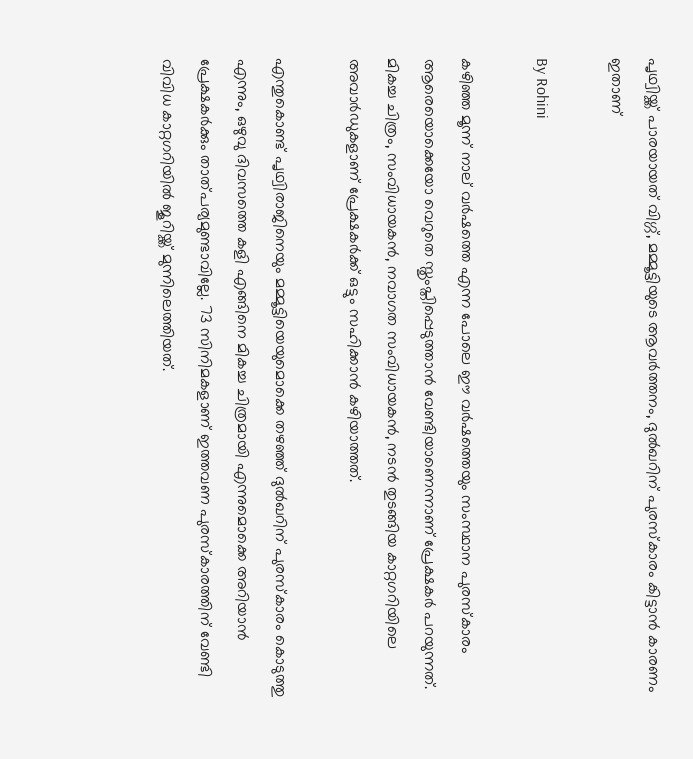പൃഥ്വിയ്ക്ക് പാരയായത് വിഗ്ഗ്, മമ്മൂട്ടിയുടെ ആവര്‍ത്തനം, ദുല്‍ഖറിന് പുരസ്‌കാരം കിട്ടാന്‍ കാരണം ഇതാണ്

By Rohini

കഴിഞ്ഞ മൂന്ന് നാല് വര്‍ഷത്തെ എന്ന പോലെ ഈ വര്‍ഷത്തെയും സംസ്ഥാന പുരസ്‌കാരം ആരെയൊക്കെയോ വെറുതെ സ്തൃംപ്തിപ്പെടുത്താന്‍ വേണ്ടിയാണെന്നാണ് പ്രേക്ഷകര്‍ പറയുന്നത്. മികച്ച ചിത്രം, സംവിധായകന്‍, നവാഗത സംവിധായകന്‍, നടന്‍ തുടങ്ങിയ കാറ്റഗറിയിലെ അവാര്‍ഡുകളാണ് പ്രേക്ഷകര്‍ക്ക് ഒട്ടും സഹിക്കാന്‍ കഴിയാത്തത്.

എന്തുകൊണ്ട് പൃഥ്വിരാജിനെയും മമ്മൂട്ടിയെയുമൊക്കെ തഴഞ്ഞ് ദുല്‍ഖറിന് പുരസ്‌കാരം കൊടുത്തു എന്നും, ഒഴുവു ദിവസത്തെ കളി എങ്ങിനെ മികച്ച ചിത്രമായി എന്നുമൊക്കെ അറിയാന്‍ പ്രേക്ഷകര്‍ക്കും താത്പര്യമുണ്ടാവില്ലേ. 73 സിനിമകളാണ് ഇത്തവണ പുരസ്‌കാരത്തിന് വേണ്ടി വിവിധ കാറ്റഗറിയില്‍ ജൂറിയ്ക്ക് മുന്നിലെത്തിയത്.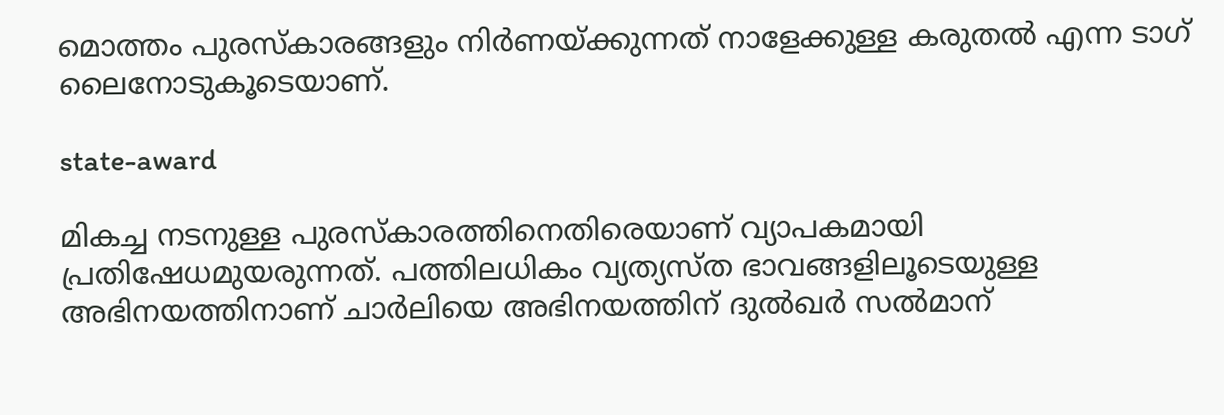മൊത്തം പുരസ്‌കാരങ്ങളും നിര്‍ണയ്ക്കുന്നത് നാളേക്കുള്ള കരുതല്‍ എന്ന ടാഗ് ലൈനോടുകൂടെയാണ്.

state-award

മികച്ച നടനുള്ള പുരസ്‌കാരത്തിനെതിരെയാണ് വ്യാപകമായി പ്രതിഷേധമുയരുന്നത്. പത്തിലധികം വ്യത്യസ്ത ഭാവങ്ങളിലൂടെയുള്ള അഭിനയത്തിനാണ് ചാര്‍ലിയെ അഭിനയത്തിന് ദുല്‍ഖര്‍ സല്‍മാന്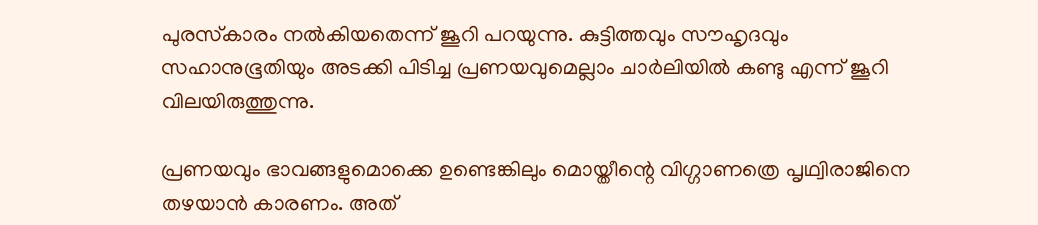പുരസ്‌കാരം നല്‍കിയതെന്ന് ജൂറി പറയുന്നു. കുട്ടിത്തവും സൗഹൃദവും സഹാനുഭൂതിയും അടക്കി പിടിച്ച പ്രണയവുമെല്ലാം ചാര്‍ലിയില്‍ കണ്ടു എന്ന് ജൂറി വിലയിരുത്തുന്നു.

പ്രണയവും ഭാവങ്ങളുമൊക്കെ ഉണ്ടെങ്കിലും മൊയ്തീന്റെ വിഗ്ഗാണത്രെ പൃഥ്വിരാജിനെ തഴയാന്‍ കാരണം. അത്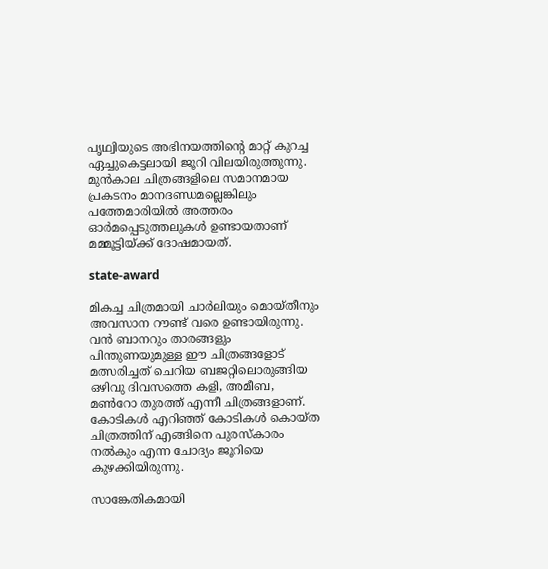പൃഥ്വിയുടെ അഭിനയത്തിന്റെ മാറ്റ് കുറച്ച ഏച്ചുകെട്ടലായി ജൂറി വിലയിരുത്തുന്നു. മുന്‍കാല ചിത്രങ്ങളിലെ സമാനമായ പ്രകടനം മാനദണ്ഡമല്ലെങ്കിലും പത്തേമാരിയില്‍ അത്തരം ഓര്‍മപ്പെടുത്തലുകള്‍ ഉണ്ടായതാണ് മമ്മൂട്ടിയ്ക്ക് ദോഷമായത്.

state-award

മികച്ച ചിത്രമായി ചാര്‍ലിയും മൊയ്തീനും അവസാന റൗണ്ട് വരെ ഉണ്ടായിരുന്നു. വന്‍ ബാനറും താരങ്ങളും പിന്തുണയുമുള്ള ഈ ചിത്രങ്ങളോട് മത്സരിച്ചത് ചെറിയ ബജറ്റിലൊരുങ്ങിയ ഒഴിവു ദിവസത്തെ കളി, അമീബ, മണ്‍റോ തുരത്ത് എന്നീ ചിത്രങ്ങളാണ്. കോടികള്‍ എറിഞ്ഞ് കോടികള്‍ കൊയ്ത ചിത്രത്തിന് എങ്ങിനെ പുരസ്‌കാരം നല്‍കും എന്ന ചോദ്യം ജൂറിയെ കുഴക്കിയിരുന്നു.

സാങ്കേതികമായി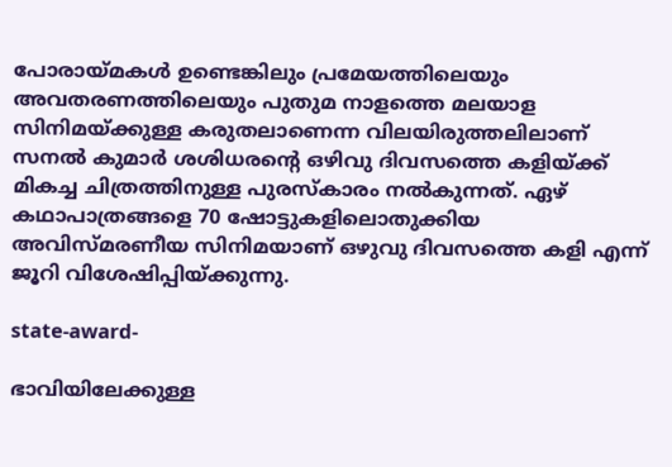പോരായ്മകള്‍ ഉണ്ടെങ്കിലും പ്രമേയത്തിലെയും അവതരണത്തിലെയും പുതുമ നാളത്തെ മലയാള സിനിമയ്ക്കുള്ള കരുതലാണെന്ന വിലയിരുത്തലിലാണ് സനല്‍ കുമാര്‍ ശശിധരന്റെ ഒഴിവു ദിവസത്തെ കളിയ്ക്ക് മികച്ച ചിത്രത്തിനുള്ള പുരസ്‌കാരം നല്‍കുന്നത്. ഏഴ് കഥാപാത്രങ്ങളെ 70 ഷോട്ടുകളിലൊതുക്കിയ അവിസ്മരണീയ സിനിമയാണ് ഒഴുവു ദിവസത്തെ കളി എന്ന് ജൂറി വിശേഷിപ്പിയ്ക്കുന്നു.

state-award-

ഭാവിയിലേക്കുള്ള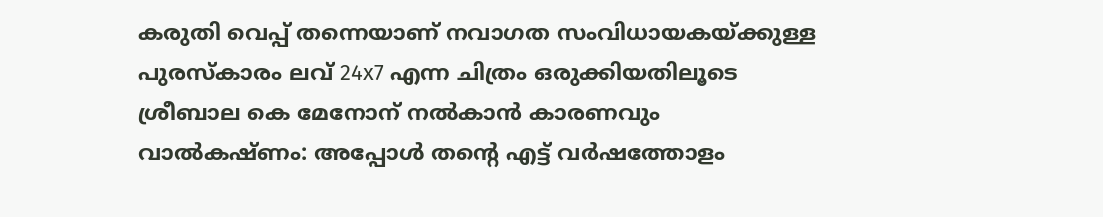കരുതി വെപ്പ് തന്നെയാണ് നവാഗത സംവിധായകയ്ക്കുള്ള പുരസ്‌കാരം ലവ് 24x7 എന്ന ചിത്രം ഒരുക്കിയതിലൂടെ ശ്രീബാല കെ മേനോന് നല്‍കാന്‍ കാരണവും
വാല്‍കഷ്ണം: അപ്പോള്‍ തന്റെ എട്ട് വര്‍ഷത്തോളം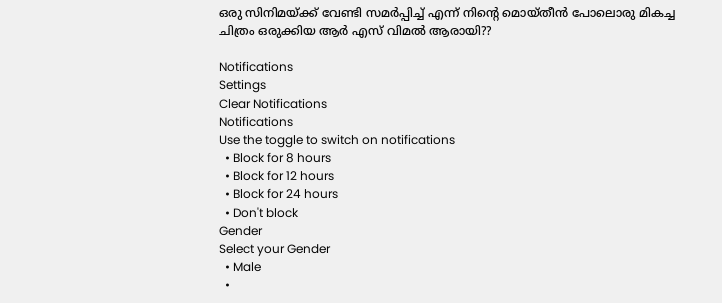ഒരു സിനിമയ്ക്ക് വേണ്ടി സമര്‍പ്പിച്ച് എന്ന് നിന്റെ മൊയ്തീന്‍ പോലൊരു മികച്ച ചിത്രം ഒരുക്കിയ ആര്‍ എസ് വിമല്‍ ആരായി??

Notifications
Settings
Clear Notifications
Notifications
Use the toggle to switch on notifications
  • Block for 8 hours
  • Block for 12 hours
  • Block for 24 hours
  • Don't block
Gender
Select your Gender
  • Male
  •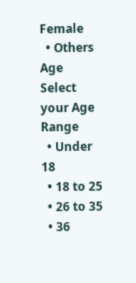Female
  • Others
Age
Select your Age Range
  • Under 18
  • 18 to 25
  • 26 to 35
  • 36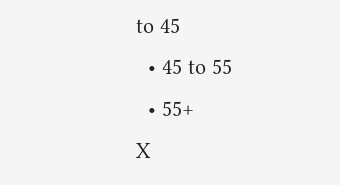to 45
  • 45 to 55
  • 55+
X